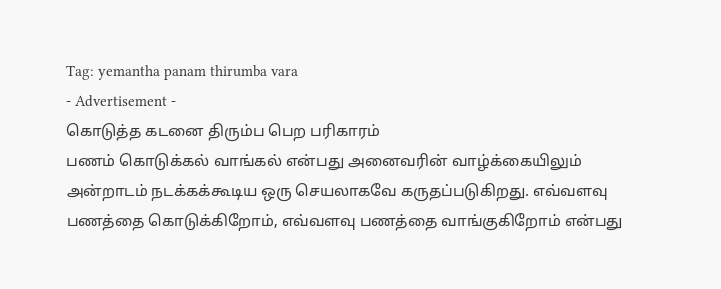Tag: yemantha panam thirumba vara
- Advertisement -
கொடுத்த கடனை திரும்ப பெற பரிகாரம்
பணம் கொடுக்கல் வாங்கல் என்பது அனைவரின் வாழ்க்கையிலும் அன்றாடம் நடக்கக்கூடிய ஒரு செயலாகவே கருதப்படுகிறது. எவ்வளவு பணத்தை கொடுக்கிறோம், எவ்வளவு பணத்தை வாங்குகிறோம் என்பது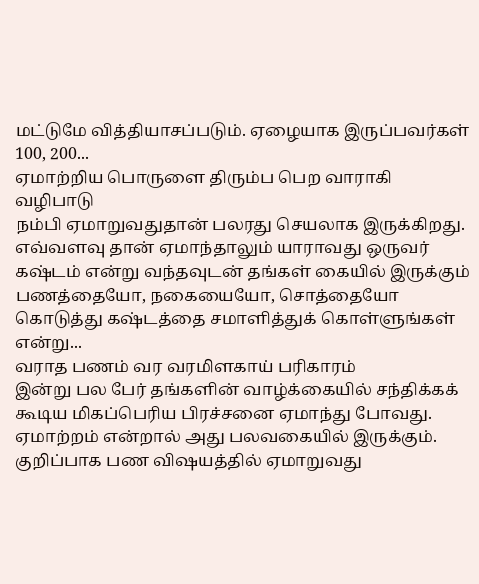மட்டுமே வித்தியாசப்படும். ஏழையாக இருப்பவர்கள் 100, 200...
ஏமாற்றிய பொருளை திரும்ப பெற வாராகி வழிபாடு
நம்பி ஏமாறுவதுதான் பலரது செயலாக இருக்கிறது. எவ்வளவு தான் ஏமாந்தாலும் யாராவது ஒருவர் கஷ்டம் என்று வந்தவுடன் தங்கள் கையில் இருக்கும் பணத்தையோ, நகையையோ, சொத்தையோ கொடுத்து கஷ்டத்தை சமாளித்துக் கொள்ளுங்கள் என்று...
வராத பணம் வர வரமிளகாய் பரிகாரம்
இன்று பல பேர் தங்களின் வாழ்க்கையில் சந்திக்கக் கூடிய மிகப்பெரிய பிரச்சனை ஏமாந்து போவது. ஏமாற்றம் என்றால் அது பலவகையில் இருக்கும். குறிப்பாக பண விஷயத்தில் ஏமாறுவது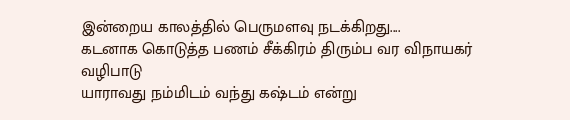இன்றைய காலத்தில் பெருமளவு நடக்கிறது....
கடனாக கொடுத்த பணம் சீக்கிரம் திரும்ப வர விநாயகர் வழிபாடு
யாராவது நம்மிடம் வந்து கஷ்டம் என்று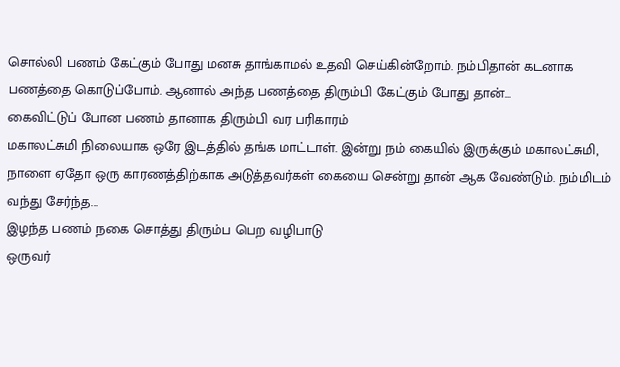சொல்லி பணம் கேட்கும் போது மனசு தாங்காமல் உதவி செய்கின்றோம். நம்பிதான் கடனாக பணத்தை கொடுப்போம். ஆனால் அந்த பணத்தை திரும்பி கேட்கும் போது தான்...
கைவிட்டுப் போன பணம் தானாக திரும்பி வர பரிகாரம்
மகாலட்சுமி நிலையாக ஒரே இடத்தில் தங்க மாட்டாள். இன்று நம் கையில் இருக்கும் மகாலட்சுமி, நாளை ஏதோ ஒரு காரணத்திற்காக அடுத்தவர்கள் கையை சென்று தான் ஆக வேண்டும். நம்மிடம் வந்து சேர்ந்த...
இழந்த பணம் நகை சொத்து திரும்ப பெற வழிபாடு
ஒருவர்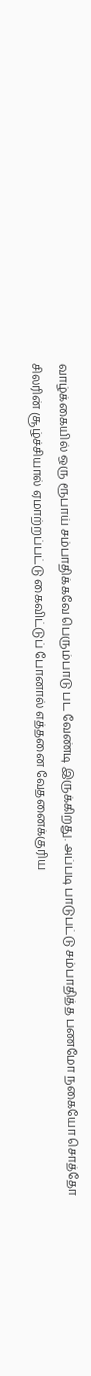வாழ்க்கையில் ஒரு ரூபாய் சம்பாதிக்கவே பெரும்பாடு பட வேண்டி இருக்கிறது. அப்படி பாடுபட்டு சம்பாதித்த பணமோ நகையோ சொத்தோ சிலரின் சூழ்ச்சியால் ஏமாற்றப்பட்டு கைவிட்டுப் போனால் எத்தனை வேதனைக்குரிய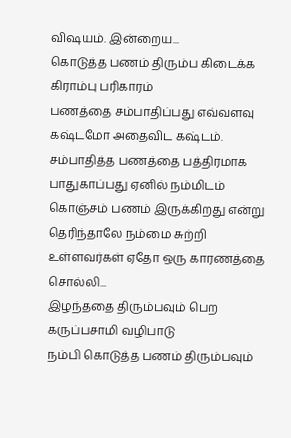விஷயம். இன்றைய...
கொடுத்த பணம் திரும்ப கிடைக்க கிராம்பு பரிகாரம்
பணத்தை சம்பாதிப்பது எவ்வளவு கஷ்டமோ அதைவிட கஷ்டம். சம்பாதித்த பணத்தை பத்திரமாக பாதுகாப்பது ஏனில் நம்மிடம் கொஞ்சம் பணம் இருக்கிறது என்று தெரிந்தாலே நம்மை சுற்றி உள்ளவர்கள் ஏதோ ஒரு காரணத்தை சொல்லி...
இழந்ததை திரும்பவும் பெற கருப்பசாமி வழிபாடு
நம்பி கொடுத்த பணம் திரும்பவும்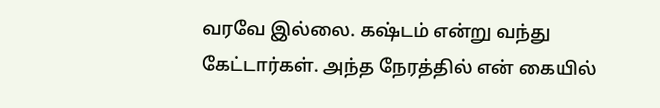வரவே இல்லை. கஷ்டம் என்று வந்து கேட்டார்கள். அந்த நேரத்தில் என் கையில்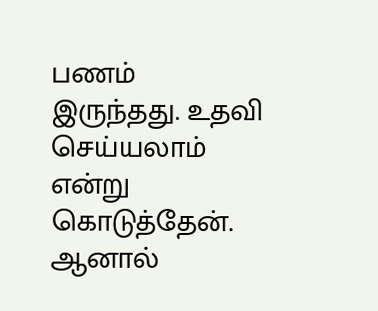பணம் இருந்தது. உதவி செய்யலாம் என்று கொடுத்தேன். ஆனால்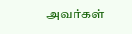அவர்கள்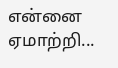என்னை ஏமாற்றி...